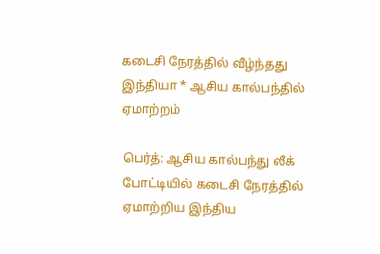கடைசி நேரத்தில் வீழ்ந்தது இந்தியா * ஆசிய கால்பந்தில் ஏமாற்றம்

பெர்த்: ஆசிய கால்பந்து லீக் போட்டியில் கடைசி நேரத்தில் ஏமாற்றிய இந்திய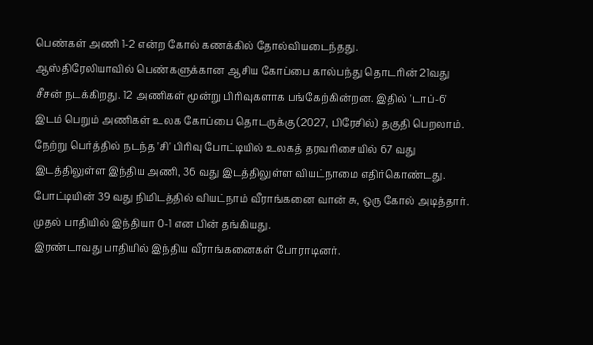பெண்கள் அணி 1-2 என்ற கோல் கணக்கில் தோல்வியடைந்தது.
ஆஸ்திரேலியாவில் பெண்களுக்கான ஆசிய கோப்பை கால்பந்து தொடரின் 21வது சீசன் நடக்கிறது. 12 அணிகள் மூன்று பிரிவுகளாக பங்கேற்கின்றன. இதில் 'டாப்-6' இடம் பெறும் அணிகள் உலக கோப்பை தொடருக்கு (2027, பிரேசில்) தகுதி பெறலாம்.
நேற்று பெர்த்தில் நடந்த 'சி' பிரிவு போட்டியில் உலகத் தரவரிசையில் 67 வது இடத்திலுள்ள இந்திய அணி, 36 வது இடத்திலுள்ள வியட்நாமை எதிர்கொண்டது. போட்டியின் 39 வது நிமிடத்தில் வியட்நாம் வீராங்கனை வான் சு, ஒரு கோல் அடித்தார். முதல் பாதியில் இந்தியா 0-1 என பின் தங்கியது.
இரண்டாவது பாதியில் இந்திய வீராங்கனைகள் போராடினர்.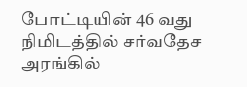போட்டியின் 46 வது நிமிடத்தில் சர்வதேச அரங்கில்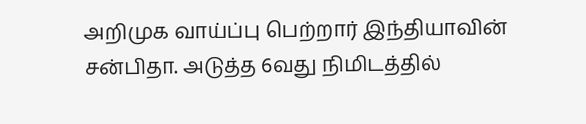அறிமுக வாய்ப்பு பெற்றார் இந்தியாவின் சன்பிதா. அடுத்த 6வது நிமிடத்தில்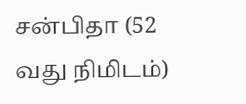சன்பிதா (52 வது நிமிடம்)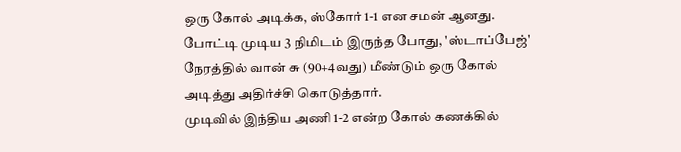ஒரு கோல் அடிக்க, ஸ்கோர் 1-1 என சமன் ஆனது. போட்டி முடிய 3 நிமிடம் இருந்த போது, 'ஸ்டாப்பேஜ்' நேரத்தில் வான் சு (90+4வது) மீண்டும் ஒரு கோல் அடித்து அதிர்ச்சி கொடுத்தார்.
முடிவில் இந்திய அணி 1-2 என்ற கோல் கணக்கில்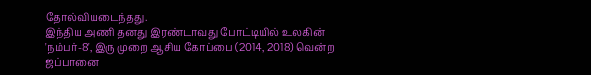தோல்வியடைந்தது.
இந்திய அணி தனது இரண்டாவது போட்டியில் உலகின் 'நம்பர்-8', இரு முறை ஆசிய கோப்பை (2014, 2018) வென்ற ஜப்பானை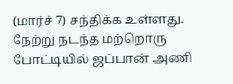(மார்ச் 7) சந்திக்க உள்ளது.
நேற்று நடந்த மற்றொரு போட்டியில் ஜப்பான் அணி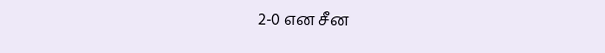2-0 என சீன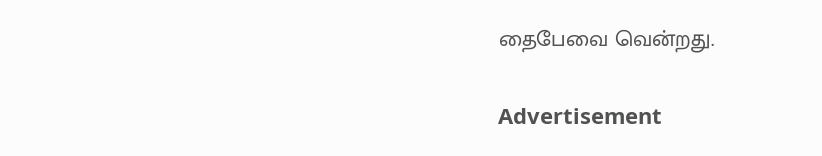தைபேவை வென்றது.

Advertisement